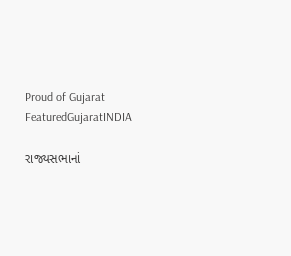Proud of Gujarat
FeaturedGujaratINDIA

રાજ્યસભાનાં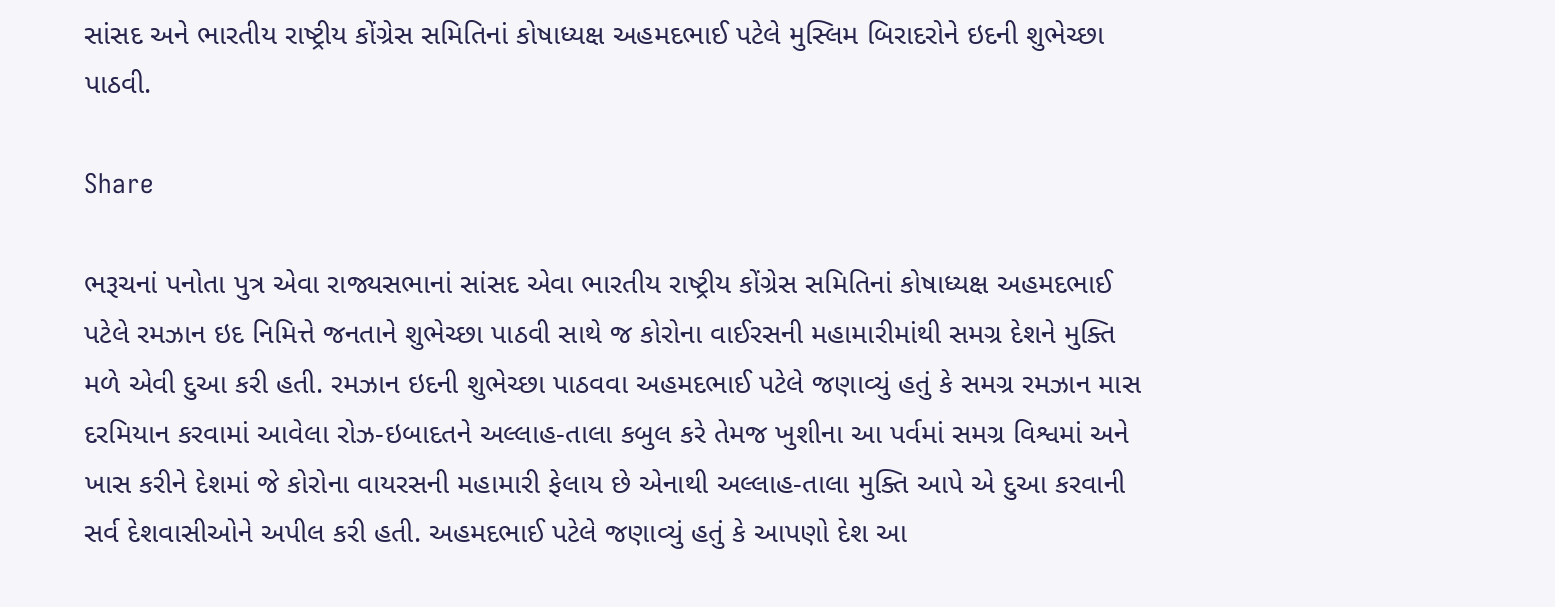સાંસદ અને ભારતીય રાષ્ટ્રીય કોંગ્રેસ સમિતિનાં કોષાધ્યક્ષ અહમદભાઈ પટેલે મુસ્લિમ બિરાદરોને ઇદની શુભેચ્છા પાઠવી.

Share

ભરૂચનાં પનોતા પુત્ર એવા રાજ્યસભાનાં સાંસદ એવા ભારતીય રાષ્ટ્રીય કોંગ્રેસ સમિતિનાં કોષાધ્યક્ષ અહમદભાઈ પટેલે રમઝાન ઇદ નિમિત્તે જનતાને શુભેચ્છા પાઠવી સાથે જ કોરોના વાઈરસની મહામારીમાંથી સમગ્ર દેશને મુક્તિ મળે એવી દુઆ કરી હતી. રમઝાન ઇદની શુભેચ્છા પાઠવવા અહમદભાઈ પટેલે જણાવ્યું હતું કે સમગ્ર રમઝાન માસ દરમિયાન કરવામાં આવેલા રોઝ-ઇબાદતને અલ્લાહ-તાલા કબુલ કરે તેમજ ખુશીના આ પર્વમાં સમગ્ર વિશ્વમાં અને ખાસ કરીને દેશમાં જે કોરોના વાયરસની મહામારી ફેલાય છે એનાથી અલ્લાહ-તાલા મુક્તિ આપે એ દુઆ કરવાની સર્વ દેશવાસીઓને અપીલ કરી હતી. અહમદભાઈ પટેલે જણાવ્યું હતું કે આપણો દેશ આ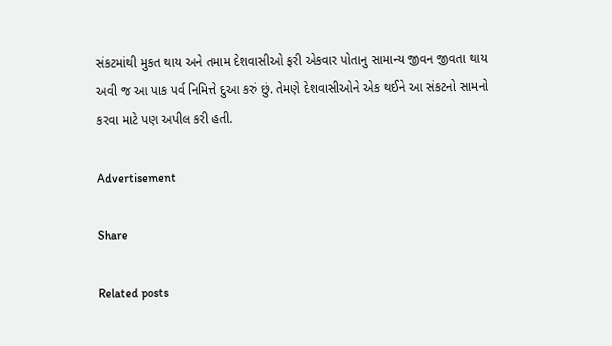સંકટમાંથી મુકત થાય અને તમામ દેશવાસીઓ ફરી એકવાર પોતાનુ સામાન્ય જીવન જીવતા થાય અવી જ આ પાક પર્વ નિમિત્તે દુઆ કરું છું. તેમણે દેશવાસીઓને એક થઈને આ સંકટનો સામનો કરવા માટે પણ અપીલ કરી હતી.

Advertisement

Share

Related posts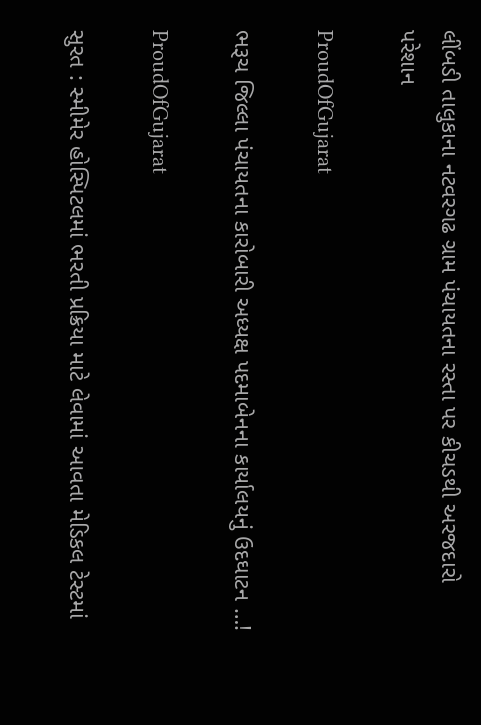લીંબડી તાલુકાના નટવરગઢ ગ્રામ પંચાયતના રસ્તા પર કીચડથી અરજદારો પરેશાન

ProudOfGujarat

ભરૂચ જિલ્લા પંચાયતના કારોબારી અધ્યક્ષ પદમાબેનના કાર્યાલયનું ઉદઘાટન …!

ProudOfGujarat

સુરત : સ્મીમેર હોસ્પિટલમાં ભરતી પ્રક્રિયા માટે લેવામાં આવતા મેડિકલ ટેસ્ટમાં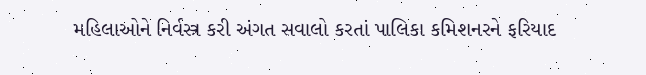મહિલાઓને નિર્વસ્ત્ર કરી અંગત સવાલો કરતાં પાલિકા કમિશનરને ફરિયાદ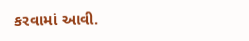કરવામાં આવી.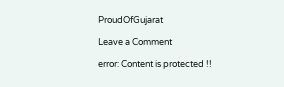ProudOfGujarat

Leave a Comment

error: Content is protected !!